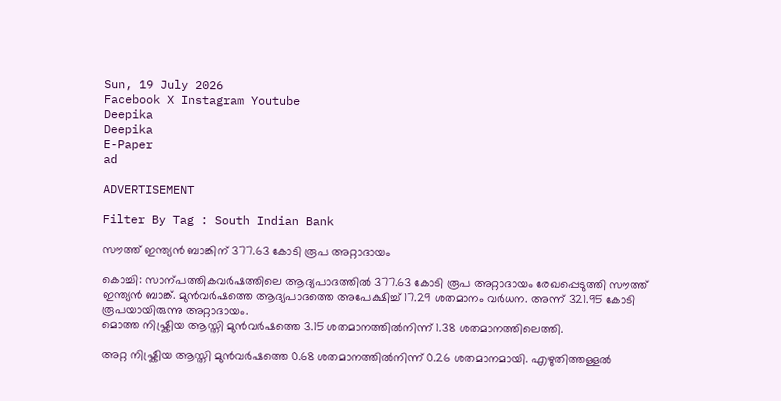Sun, 19 July 2026
Facebook X Instagram Youtube
Deepika
Deepika
E-Paper
ad

ADVERTISEMENT

Filter By Tag : South Indian Bank

സൗത്ത് ഇന്ത്യൻ ബാങ്കിന് 377.63 കോടി രൂപ അറ്റാദായം

കൊച്ചി: സാന്പത്തികവർഷത്തിലെ ആദ്യപാദത്തിൽ 377.63 കോടി രൂപ അറ്റാദായം രേഖപ്പെടുത്തി സൗത്ത് ഇന്ത്യൻ ബാങ്ക്. മുൻവർഷത്തെ ആദ്യപാദത്തെ അപേക്ഷിച്ച് 17.29 ശതമാനം വർധന. അന്ന് 321.95 കോടി രൂപയായിരുന്നു അറ്റാദായം.
മൊത്ത നിഷ്ക്രിയ ആസ്തി മുൻവർഷത്തെ 3.15 ശതമാനത്തിൽനിന്ന് 1.38 ശതമാനത്തിലെത്തി.

അറ്റ നിഷ്ക്രിയ ആസ്തി മുൻവർഷത്തെ 0.68 ശതമാനത്തിൽനിന്ന് 0.26 ശതമാനമായി. എഴുതിത്തള്ളൽ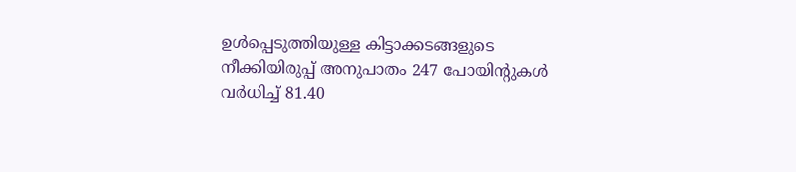ഉൾപ്പെടുത്തിയുള്ള കിട്ടാക്കടങ്ങളുടെ നീക്കിയിരുപ്പ് അനുപാതം 247 പോയിന്‍റുകൾ വർധിച്ച് 81.40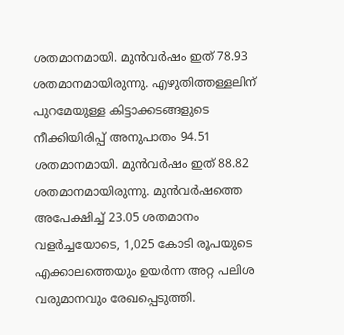ശതമാനമായി. മുൻവർഷം ഇത് 78.93 ശതമാനമായിരുന്നു. എഴുതിത്തള്ളലിന് പുറമേയുള്ള കിട്ടാക്കടങ്ങളുടെ നീക്കിയിരിപ്പ് അനുപാതം 94.51 ശതമാനമായി. മുൻവർഷം ഇത് 88.82 ശതമാനമായിരുന്നു. മുൻവർഷത്തെ അപേക്ഷിച്ച് 23.05 ശതമാനം വളർച്ചയോടെ, 1,025 കോടി രൂപയുടെ എക്കാലത്തെയും ഉയർന്ന അറ്റ പലിശ വരുമാനവും രേഖപ്പെടുത്തി.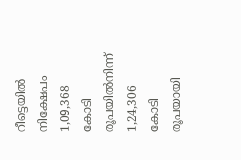റീട്ടെയിൽ നിക്ഷേപം 1,09,368 കോടി രൂപയിൽനിന്ന് 1,24,306 കോടി രൂപയായി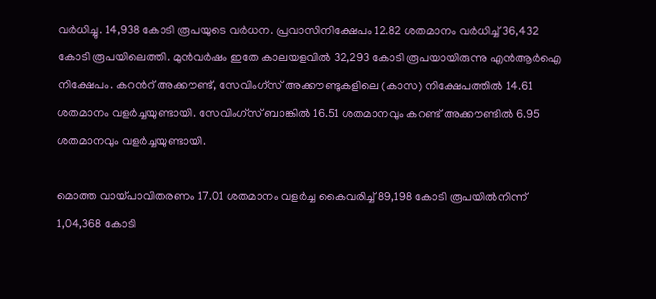വർധിച്ചു. 14,938 കോടി രൂപയുടെ വർധന. പ്രവാസിനിക്ഷേപം 12.82 ശതമാനം വർധിച്ച് 36,432 കോടി രൂപയിലെത്തി. മുൻവർഷം ഇതേ കാലയളവിൽ 32,293 കോടി രൂപയായിരുന്നു എൻആർഐ നിക്ഷേപം. കറന്‍റ് അക്കൗണ്ട്, സേവിംഗ്സ് അക്കൗണ്ടുകളിലെ (കാസ) നിക്ഷേപത്തിൽ 14.61 ശതമാനം വളർച്ചയുണ്ടായി. സേവിംഗ്സ് ബാങ്കിൽ 16.51 ശതമാനവും കറണ്ട് അക്കൗണ്ടിൽ 6.95 ശതമാനവും വളർച്ചയുണ്ടായി.

മൊത്ത വായ്പാവിതരണം 17.01 ശതമാനം വളർച്ച കൈവരിച്ച് 89,198 കോടി രൂപയിൽനിന്ന് 1,04,368 കോടി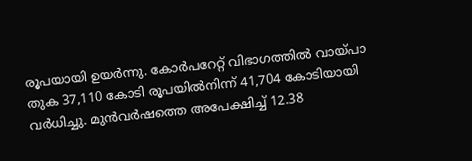രൂപയായി ഉയർന്നു. കോർപറേറ്റ് വിഭാഗത്തിൽ വായ്പാ തുക 37,110 കോടി രൂപയിൽനിന്ന് 41,704 കോടിയായി വർധിച്ചു. മുൻവർഷത്തെ അപേക്ഷിച്ച് 12.38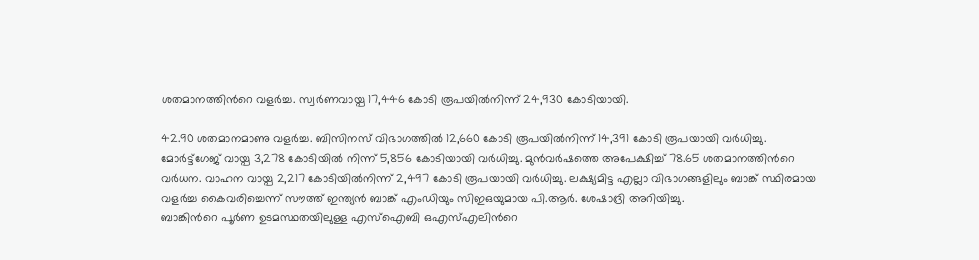ശതമാനത്തിന്‍റെ വളർച്ച. സ്വർണവായ്പ 17,446 കോടി രൂപയിൽനിന്ന് 24,930 കോടിയായി.

42.90 ശതമാനമാണു വളർച്ച. ബിസിനസ് വിഭാഗത്തിൽ 12,660 കോടി രൂപയിൽനിന്ന് 14,391 കോടി രൂപയായി വർധിച്ചു. മോർട്ട്ഗേജ് വായ്പ 3,278 കോടിയിൽ നിന്ന് 5,856 കോടിയായി വർധിച്ചു. മുൻവർഷത്തെ അപേക്ഷിച്ച് 78.65 ശതമാനത്തിന്‍റെ വർധന. വാഹന വായ്പ 2,217 കോടിയിൽനിന്ന് 2,497 കോടി രൂപയായി വർധിച്ചു. ലക്ഷ്യമിട്ട എല്ലാ വിഭാഗങ്ങളിലും ബാങ്ക് സ്ഥിരമായ വളർച്ച കൈവരിച്ചെന്ന് സൗത്ത് ഇന്ത്യൻ ബാങ്ക് എംഡിയും സിഇഒയുമായ പി.ആർ. ശേഷാദ്രി അറിയിച്ചു.
ബാങ്കിന്‍റെ പൂർണ ഉടമസ്ഥതയിലുള്ള എസ്ഐബി ഒഎസ്എലിന്‍റെ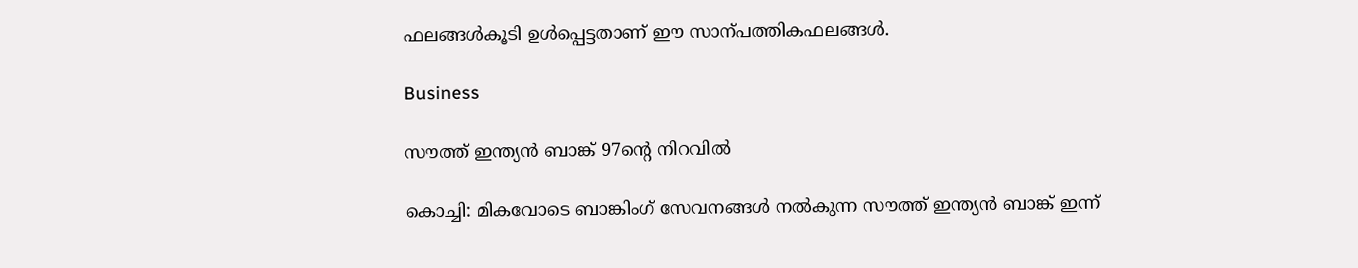ഫലങ്ങൾകൂടി ഉൾപ്പെട്ടതാണ് ഈ സാന്പത്തികഫലങ്ങൾ.

Business

സൗത്ത് ഇന്ത്യൻ ബാങ്ക് 97ന്‍റെ നിറവിൽ

കൊച്ചി: മികവോടെ ബാങ്കിംഗ് സേവനങ്ങൾ നൽകുന്ന സൗത്ത് ഇന്ത്യൻ ബാങ്ക് ഇന്ന്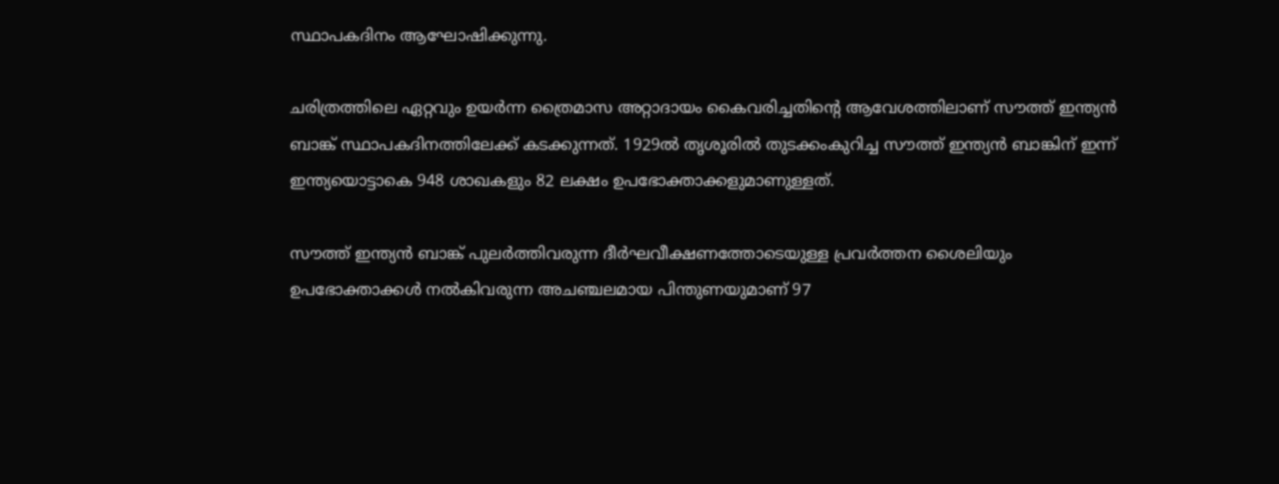സ്ഥാപകദിനം ആഘോഷിക്കുന്നു.

ചരിത്രത്തിലെ ഏറ്റവും ഉയർന്ന ത്രൈമാസ അറ്റാദായം കൈവരിച്ചതിന്‍റെ ആവേശത്തിലാണ് സൗത്ത് ഇന്ത്യൻ ബാങ്ക് സ്ഥാപകദിനത്തിലേക്ക് കടക്കുന്നത്. 1929ൽ തൃശൂരിൽ തുടക്കംകുറിച്ച സൗത്ത് ഇന്ത്യൻ ബാങ്കിന് ഇന്ന് ഇന്ത്യയൊട്ടാകെ 948 ശാഖകളും 82 ലക്ഷം ഉപഭോക്താക്കളുമാണുള്ളത്.

സൗത്ത് ഇന്ത്യൻ ബാങ്ക് പുലർത്തിവരുന്ന ദീർഘവീക്ഷണത്തോടെയുള്ള പ്രവർത്തന ശൈലിയും ഉപഭോക്താക്കൾ നൽകിവരുന്ന അചഞ്ചലമായ പിന്തുണയുമാണ് 97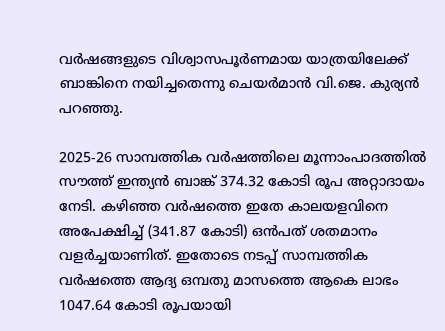വർഷങ്ങളുടെ വിശ്വാസപൂർണമായ യാത്രയിലേക്ക് ബാങ്കിനെ നയിച്ചതെന്നു ചെയർമാൻ വി.ജെ. കുര്യൻ പറഞ്ഞു.

2025-26 സാമ്പത്തിക വർഷത്തിലെ മൂന്നാംപാദത്തിൽ സൗത്ത് ഇന്ത്യൻ ബാങ്ക് 374.32 കോടി രൂപ അറ്റാദായം നേടി. കഴിഞ്ഞ വർഷത്തെ ഇതേ കാലയളവിനെ അപേക്ഷിച്ച് (341.87 കോടി) ഒൻപത് ശതമാനം വളർച്ചയാണിത്. ഇതോടെ നടപ്പ് സാമ്പത്തിക വർഷത്തെ ആദ്യ ഒമ്പതു മാസത്തെ ആകെ ലാഭം 1047.64 കോടി രൂപയായി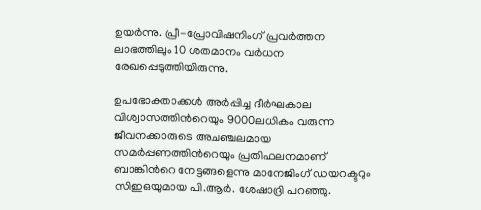ഉയർന്നു. പ്രീ-പ്രോവിഷനിംഗ് പ്രവർത്തന ലാഭത്തിലും 10 ശതമാനം വർധന രേഖപ്പെടുത്തിയിരുന്നു.

ഉപഭോക്താക്കൾ അർപ്പിച്ച ദീർഘകാല വിശ്വാസത്തിന്‍റെയും 9000ലധികം വരുന്ന ജീവനക്കാരുടെ അചഞ്ചലമായ സമർപ്പണത്തിന്‍റെയും പ്രതിഫലനമാണ് ബാങ്കിന്‍റെ നേട്ടങ്ങളെന്നു മാനേജിംഗ് ഡയറക്ടറും സിഇഒയുമായ പി.ആർ. ശേഷാദ്രി പറഞ്ഞു.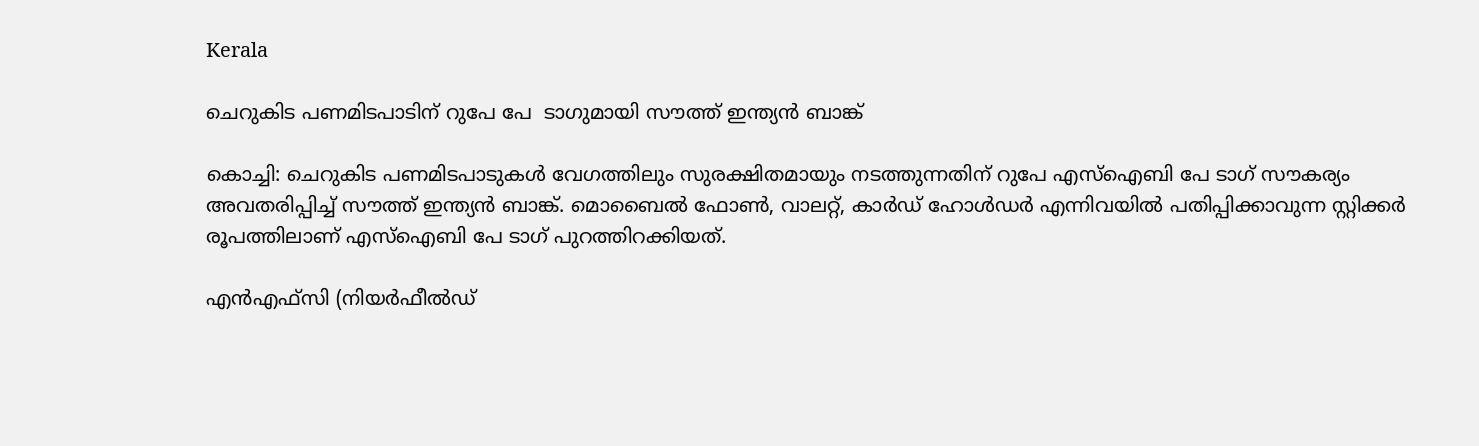Kerala

ചെറുകിട പണമിടപാടിന് റുപേ പേ  ടാഗുമായി സൗത്ത് ഇന്ത്യൻ ബാങ്ക്

കൊച്ചി: ചെറുകിട പണമിടപാടുകൾ വേഗത്തിലും സുരക്ഷിതമായും നടത്തുന്നതിന് റുപേ എസ്ഐബി പേ ടാഗ് സൗകര്യം അവതരിപ്പിച്ച് സൗത്ത് ഇന്ത്യൻ ബാങ്ക്. മൊബൈൽ ഫോണ്‍, വാലറ്റ്, കാർഡ് ഹോൾഡർ എന്നിവയിൽ പതിപ്പിക്കാവുന്ന സ്റ്റിക്കർ രൂപത്തിലാണ് എസ്ഐബി പേ ടാഗ് പുറത്തിറക്കിയത്.

എൻഎഫ്സി (നിയർഫീൽഡ്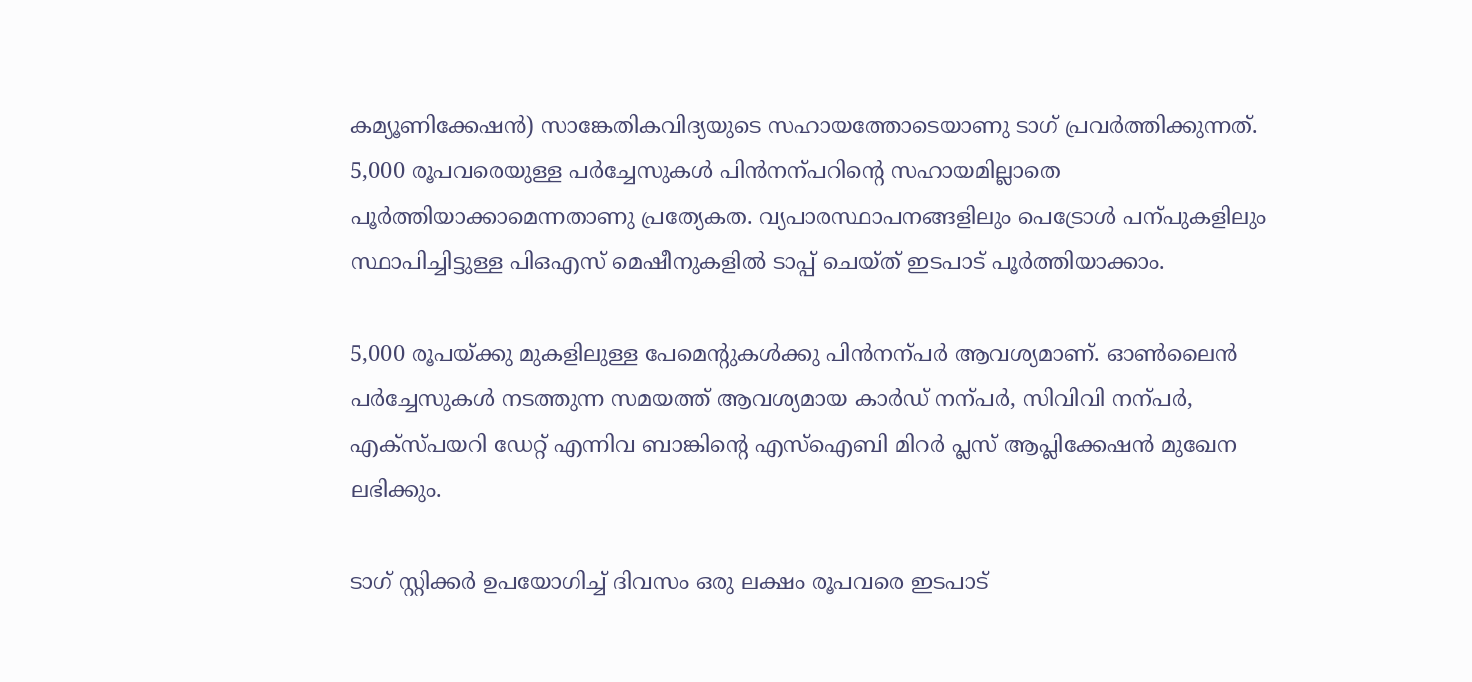കമ്യൂണിക്കേഷൻ) സാങ്കേതികവിദ്യയുടെ സഹായത്തോടെയാണു ടാഗ് പ്രവർത്തിക്കുന്നത്. 5,000 രൂപവരെയുള്ള പർച്ചേസുകൾ പിൻനന്പറിന്‍റെ സഹായമില്ലാതെ പൂർത്തിയാക്കാമെന്നതാണു പ്രത്യേകത. വ്യപാരസ്ഥാപനങ്ങളിലും പെട്രോൾ പന്പുകളിലും സ്ഥാപിച്ചിട്ടുള്ള പിഒഎസ് മെഷീനുകളിൽ ടാപ്പ് ചെയ്ത് ഇടപാട് പൂർത്തിയാക്കാം.

5,000 രൂപയ്ക്കു മുകളിലുള്ള പേമെന്‍റുകൾക്കു പിൻനന്പർ ആവശ്യമാണ്. ഓണ്‍ലൈൻ പർച്ചേസുകൾ നടത്തുന്ന സമയത്ത് ആവശ്യമായ കാർഡ് നന്പർ, സിവിവി നന്പർ, എക്സ്പയറി ഡേറ്റ് എന്നിവ ബാങ്കിന്‍റെ എസ്ഐബി മിറർ പ്ലസ് ആപ്ലിക്കേഷൻ മുഖേന ലഭിക്കും.

ടാഗ് സ്റ്റിക്കർ ഉപയോഗിച്ച് ദിവസം ഒരു ലക്ഷം രൂപവരെ ഇടപാട്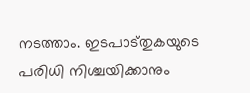നടത്താം. ഇടപാട്തുകയുടെ പരിധി നിശ്ചയിക്കാനും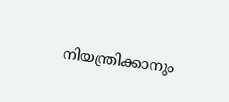നിയന്ത്രിക്കാനും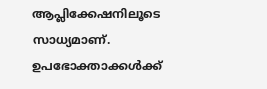ആപ്ലിക്കേഷനിലൂടെ സാധ്യമാണ്. ഉപഭോക്താക്കൾക്ക്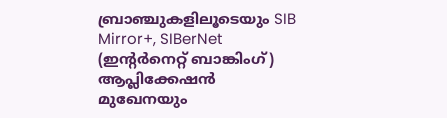ബ്രാഞ്ചുകളിലൂടെയും SIB Mirror+, SIBerNet (ഇന്‍റർനെറ്റ് ബാങ്കിംഗ്) ആപ്ലിക്കേഷൻ മുഖേനയും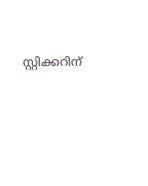സ്റ്റിക്കറിന്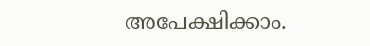അപേക്ഷിക്കാം.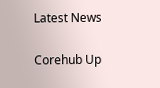Latest News

Corehub Up